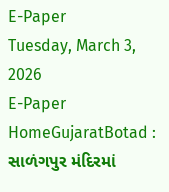E-Paper
Tuesday, March 3, 2026
E-Paper
HomeGujaratBotad : સાળંગપુર મંદિરમાં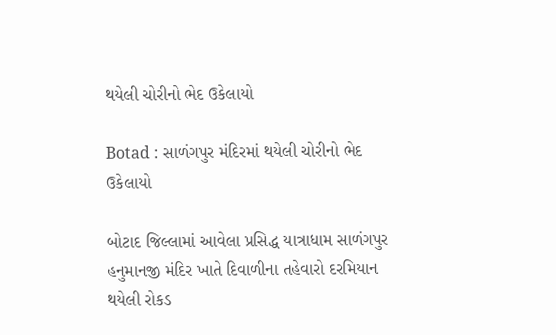થયેલી ચોરીનો ભેદ ઉકેલાયો

Botad : સાળંગપુર મંદિરમાં થયેલી ચોરીનો ભેદ ઉકેલાયો

બોટાદ જિલ્લામાં આવેલા પ્રસિદ્ધ યાત્રાધામ સાળંગપુર હનુમાનજી મંદિર ખાતે દિવાળીના તહેવારો દરમિયાન થયેલી રોકડ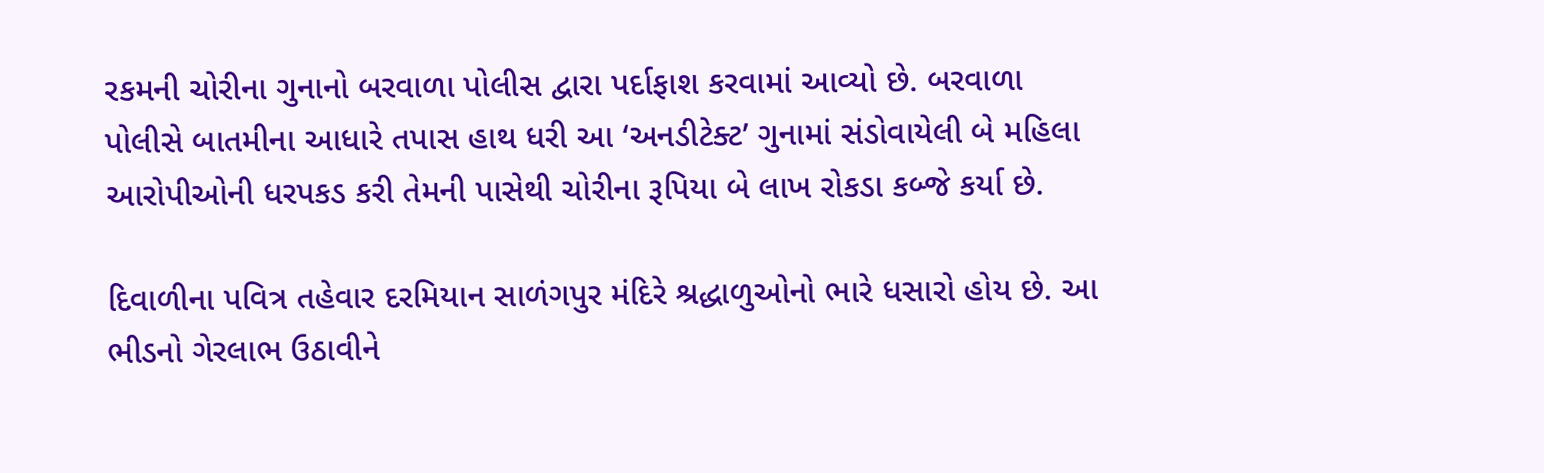રકમની ચોરીના ગુનાનો બરવાળા પોલીસ દ્વારા પર્દાફાશ કરવામાં આવ્યો છે. બરવાળા પોલીસે બાતમીના આધારે તપાસ હાથ ધરી આ ‘અનડીટેક્ટ’ ગુનામાં સંડોવાયેલી બે મહિલા આરોપીઓની ધરપકડ કરી તેમની પાસેથી ચોરીના રૂપિયા બે લાખ રોકડા કબ્જે કર્યા છે.

દિવાળીના પવિત્ર તહેવાર દરમિયાન સાળંગપુર મંદિરે શ્રદ્ધાળુઓનો ભારે ધસારો હોય છે. આ ભીડનો ગેરલાભ ઉઠાવીને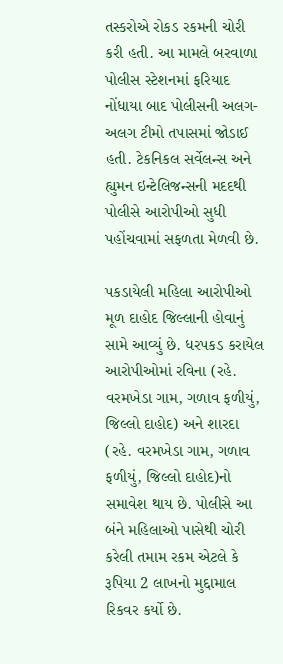તસ્કરોએ રોકડ રકમની ચોરી કરી હતી. આ મામલે બરવાળા પોલીસ સ્ટેશનમાં ફરિયાદ નોંધાયા બાદ પોલીસની અલગ-અલગ ટીમો તપાસમાં જોડાઈ હતી. ટેકનિકલ સર્વેલન્સ અને હ્યુમન ઇન્ટેલિજન્સની મદદથી પોલીસે આરોપીઓ સુધી પહોંચવામાં સફળતા મેળવી છે.

પકડાયેલી મહિલા આરોપીઓ મૂળ દાહોદ જિલ્લાની હોવાનું સામે આવ્યું છે. ધરપકડ કરાયેલ આરોપીઓમાં રવિના (રહે. વરમખેડા ગામ, ગળાવ ફળીયું, જિલ્લો દાહોદ) અને શારદા (રહે. વરમખેડા ગામ, ગળાવ ફળીયું, જિલ્લો દાહોદ)નો સમાવેશ થાય છે. પોલીસે આ બંને મહિલાઓ પાસેથી ચોરી કરેલી તમામ રકમ એટલે કે રૂપિયા 2 લાખનો મુદ્દામાલ રિકવર કર્યો છે.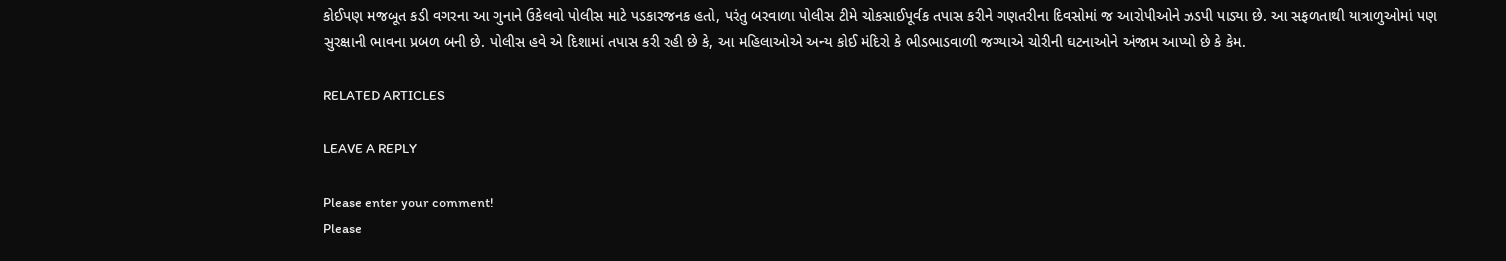કોઈપણ મજબૂત કડી વગરના આ ગુનાને ઉકેલવો પોલીસ માટે પડકારજનક હતો, પરંતુ બરવાળા પોલીસ ટીમે ચોકસાઈપૂર્વક તપાસ કરીને ગણતરીના દિવસોમાં જ આરોપીઓને ઝડપી પાડ્યા છે. આ સફળતાથી યાત્રાળુઓમાં પણ સુરક્ષાની ભાવના પ્રબળ બની છે. પોલીસ હવે એ દિશામાં તપાસ કરી રહી છે કે, આ મહિલાઓએ અન્ય કોઈ મંદિરો કે ભીડભાડવાળી જગ્યાએ ચોરીની ઘટનાઓને અંજામ આપ્યો છે કે કેમ.

RELATED ARTICLES

LEAVE A REPLY

Please enter your comment!
Please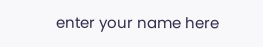enter your name here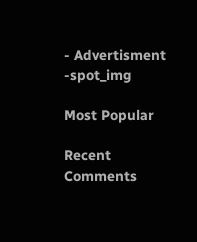- Advertisment -spot_img

Most Popular

Recent Comments